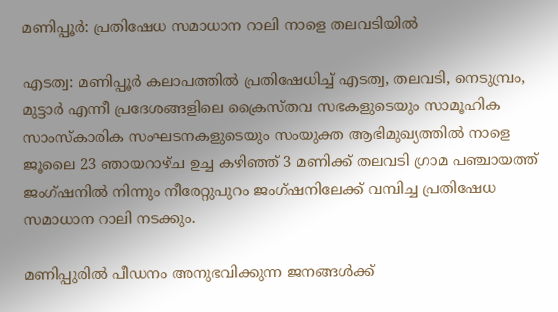മണിപ്പൂർ: പ്രതിഷേധ സമാധാന റാലി നാളെ തലവടിയില്‍

എടത്വ: മണിപ്പൂര്‍ കലാപത്തില്‍ പ്രതിഷേധിച്ച് എടത്വ, തലവടി, നെടുമ്പ്രം, മുട്ടാര്‍ എന്നീ പ്രദേശങ്ങളിലെ ക്രൈസ്തവ സഭകളുടെയും സാമൂഹിക സാംസ്‌കാരിക സംഘടനകളുടെയും സംയുക്ത ആഭിമുഖ്യത്തില്‍ നാളെ ജൂലൈ 23 ഞായറാഴ്ച ഉച്ച കഴിഞ്ഞ് 3 മണിക്ക് തലവടി ഗ്രാമ പഞ്ചായത്ത് ജംഗ്ഷനില്‍ നിന്നും നീരേറ്റുപുറം ജംഗ്ഷനിലേക്ക് വമ്പിച്ച പ്രതിഷേധ സമാധാന റാലി നടക്കും.

മണിപ്പുരില്‍ പീഡനം അനുഭവിക്കുന്ന ജനങ്ങള്‍ക്ക്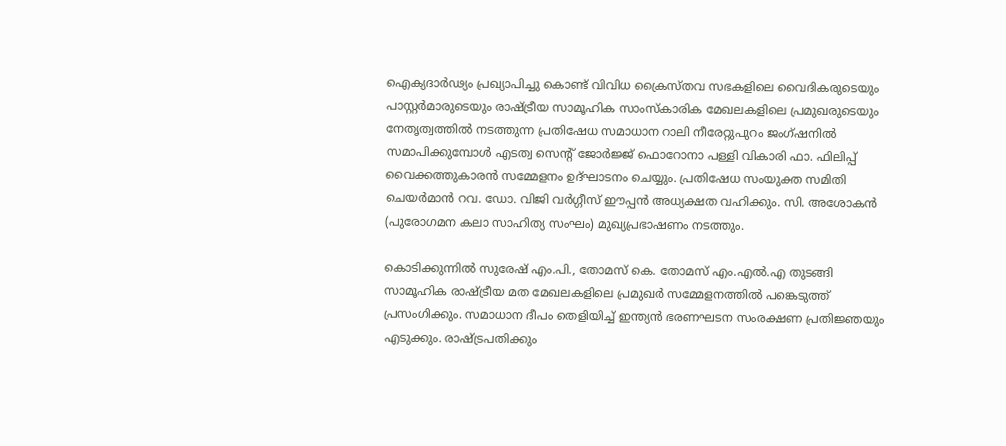ഐക്യദാര്‍ഢ്യം പ്രഖ്യാപിച്ചു കൊണ്ട് വിവിധ ക്രൈസ്തവ സഭകളിലെ വൈദികരുടെയും പാസ്റ്റര്‍മാരുടെയും രാഷ്ട്രീയ സാമൂഹിക സാംസ്‌കാരിക മേഖലകളിലെ പ്രമുഖരുടെയും നേതൃത്വത്തില്‍ നടത്തുന്ന പ്രതിഷേധ സമാധാന റാലി നീരേറ്റുപുറം ജംഗ്ഷനില്‍ സമാപിക്കുമ്പോള്‍ എടത്വ സെന്റ് ജോര്‍ജ്ജ് ഫൊറോനാ പള്ളി വികാരി ഫാ. ഫിലിപ്പ് വൈക്കത്തുകാരന്‍ സമ്മേളനം ഉദ്ഘാടനം ചെയ്യും. പ്രതിഷേധ സംയുക്ത സമിതി ചെയര്‍മാന്‍ റവ. ഡോ. വിജി വര്‍ഗ്ഗീസ് ഈപ്പന്‍ അധ്യക്ഷത വഹിക്കും. സി. അശോകന്‍ (പുരോഗമന കലാ സാഹിത്യ സംഘം) മുഖ്യപ്രഭാഷണം നടത്തും.

കൊടിക്കുന്നില്‍ സുരേഷ് എം.പി., തോമസ് കെ. തോമസ് എം.എല്‍.എ തുടങ്ങി സാമൂഹിക രാഷ്ട്രീയ മത മേഖലകളിലെ പ്രമുഖര്‍ സമ്മേളനത്തില്‍ പങ്കെടുത്ത് പ്രസംഗിക്കും. സമാധാന ദീപം തെളിയിച്ച് ഇന്ത്യന്‍ ഭരണഘടന സംരക്ഷണ പ്രതിജ്ഞയും എടുക്കും. രാഷ്ട്രപതിക്കും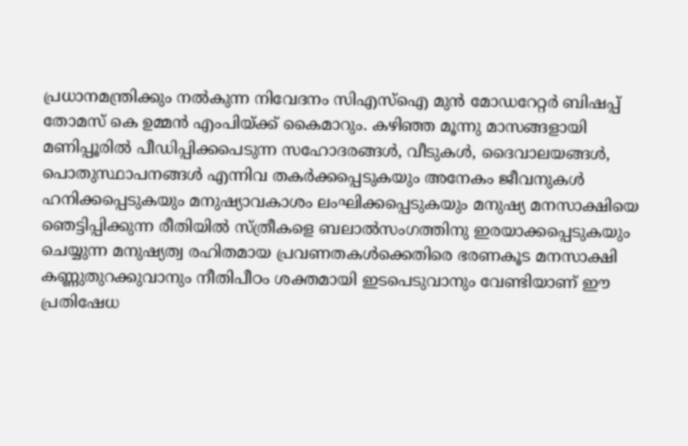പ്രധാനമന്ത്രിക്കും നല്‍കുന്ന നിവേദനം സിഎസ്‌ഐ മുന്‍ മോഡറേറ്റര്‍ ബിഷപ്പ് തോമസ് കെ ഉമ്മന്‍ എംപിയ്ക്ക് കൈമാറും. കഴിഞ്ഞ മൂന്നു മാസങ്ങളായി മണിപ്പൂരില്‍ പീഡിപ്പിക്കപെടുന്ന സഹോദരങ്ങള്‍, വീടുകള്‍, ദൈവാലയങ്ങള്‍, പൊതുസ്ഥാപനങ്ങള്‍ എന്നിവ തകര്‍ക്കപ്പെടുകയും അനേകം ജീവനുകള്‍ ഹനിക്കപ്പെടുകയും മനുഷ്യാവകാശം ലംഘിക്കപ്പെടുകയും മനുഷ്യ മനസാക്ഷിയെ ഞെട്ടിപ്പിക്കുന്ന രീതിയില്‍ സ്ത്രീകളെ ബലാല്‍സംഗത്തിനു ഇരയാക്കപ്പെടുകയും ചെയ്യുന്ന മനുഷ്യത്വ രഹിതമായ പ്രവണതകള്‍ക്കെതിരെ ഭരണകൂട മനസാക്ഷി കണ്ണുതുറക്കുവാനും നീതിപീഠം ശക്തമായി ഇടപെടുവാനും വേണ്ടിയാണ് ഈ പ്രതിഷേധ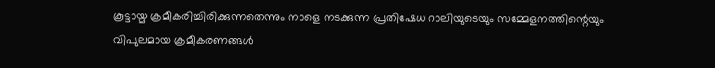കൂട്ടായ്മ ക്രമീകരിച്ചിരിക്കുന്നതെന്നും നാളെ നടക്കുന്ന പ്രതിഷേധ റാലിയുടെയും സമ്മേളനത്തിന്റെയും വിപുലമായ ക്രമീകരണങ്ങള്‍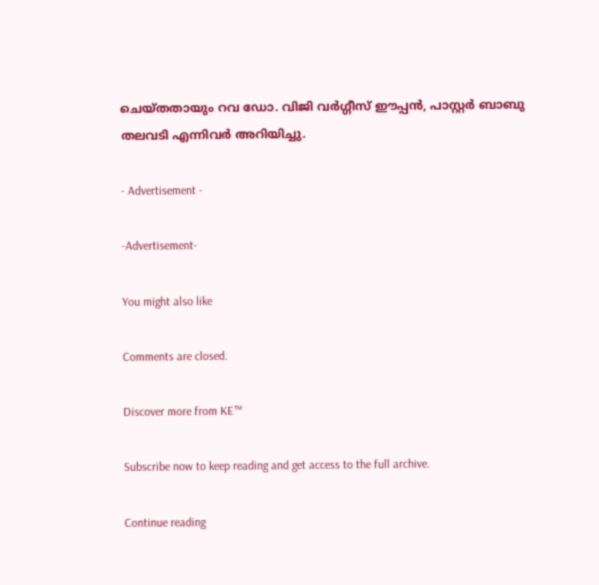ചെയ്തതായും റവ ഡോ. വിജി വര്‍ഗ്ഗീസ് ഈപ്പന്‍, പാസ്റ്റര്‍ ബാബു തലവടി എന്നിവര്‍ അറിയിച്ചു.

- Advertisement -

-Advertisement-

You might also like

Comments are closed.

Discover more from KE™

Subscribe now to keep reading and get access to the full archive.

Continue reading